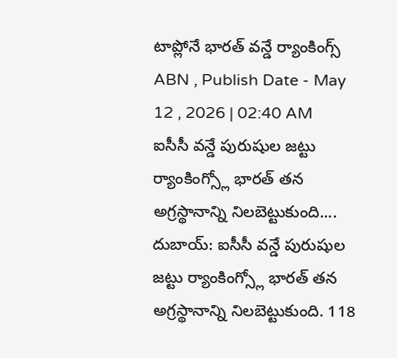టాప్లోనే భారత్ వన్డే ర్యాంకింగ్స్
ABN , Publish Date - May 12 , 2026 | 02:40 AM
ఐసీసీ వన్డే పురుషుల జట్టు ర్యాంకింగ్స్లో భారత్ తన అగ్రస్థానాన్ని నిలబెట్టుకుంది....
దుబాయ్: ఐసీసీ వన్డే పురుషుల జట్టు ర్యాంకింగ్స్లో భారత్ తన అగ్రస్థానాన్ని నిలబెట్టుకుంది. 118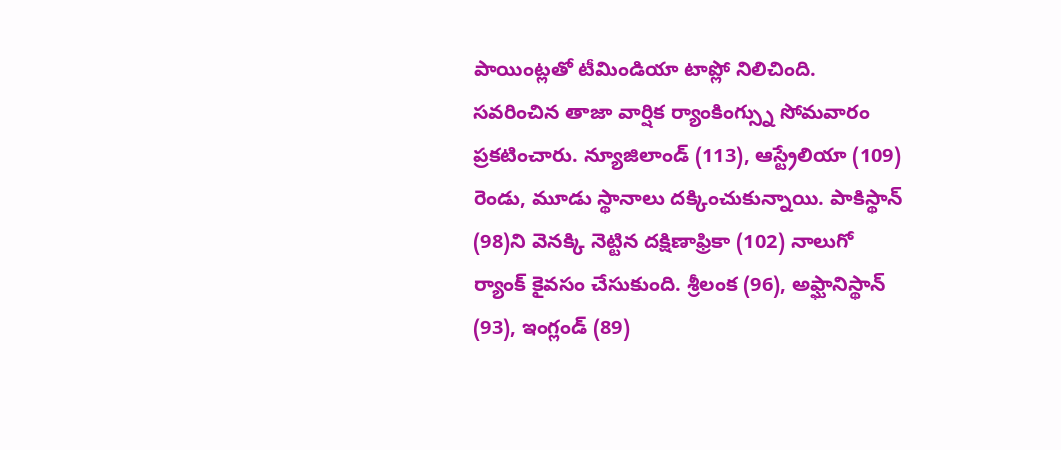పాయింట్లతో టీమిండియా టాప్లో నిలిచింది. సవరించిన తాజా వార్షిక ర్యాంకింగ్స్ను సోమవారం ప్రకటించారు. న్యూజిలాండ్ (113), ఆస్ట్రేలియా (109) రెండు, మూడు స్థానాలు దక్కించుకున్నాయి. పాకిస్థాన్ (98)ని వెనక్కి నెట్టిన దక్షిణాఫ్రికా (102) నాలుగో ర్యాంక్ కైవసం చేసుకుంది. శ్రీలంక (96), అఫ్ఘానిస్థాన్ (93), ఇంగ్లండ్ (89)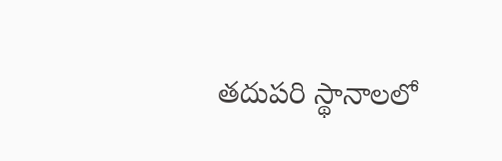తదుపరి స్థానాలలో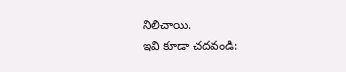నిలిచాయి.
ఇవి కూడా చదవండి: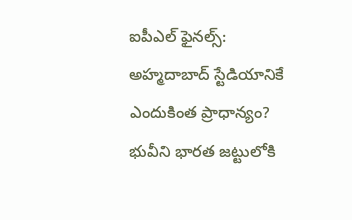ఐపీఎల్ ఫైనల్స్: అహ్మదాబాద్ స్టేడియానికే ఎందుకింత ప్రాధాన్యం?
భువీని భారత జట్టులోకి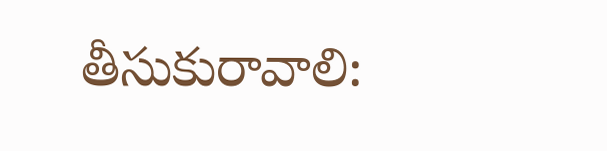తీసుకురావాలి: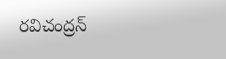రవిచంద్రన్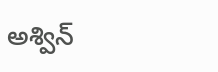అశ్విన్